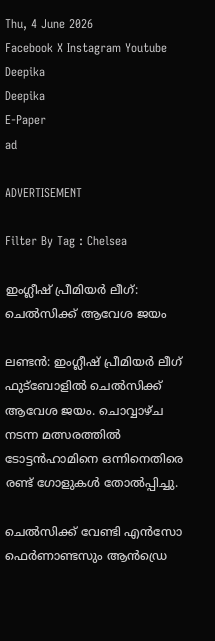Thu, 4 June 2026
Facebook X Instagram Youtube
Deepika
Deepika
E-Paper
ad

ADVERTISEMENT

Filter By Tag : Chelsea

ഇംഗ്ലീഷ് പ്രീമിയർ ലീഗ്: ചെൽസിക്ക് ആവേശ ജയം

ലണ്ടൻ: ഇംഗ്ലീഷ് പ്രീമിയർ ലീഗ് ഫുട്ബോളിൽ ചെൽസിക്ക് ആവേശ ജയം. ചൊവ്വാഴ്ച നടന്ന മത്സരത്തിൽ ടോട്ടൻഹാമിനെ ഒന്നിനെതിരെ രണ്ട് ഗോളുകൾ തോൽപ്പിച്ചു.

ചെൽസിക്ക് വേണ്ടി എൻസോ ഫെർണാണ്ടസും ആൻഡ്രെ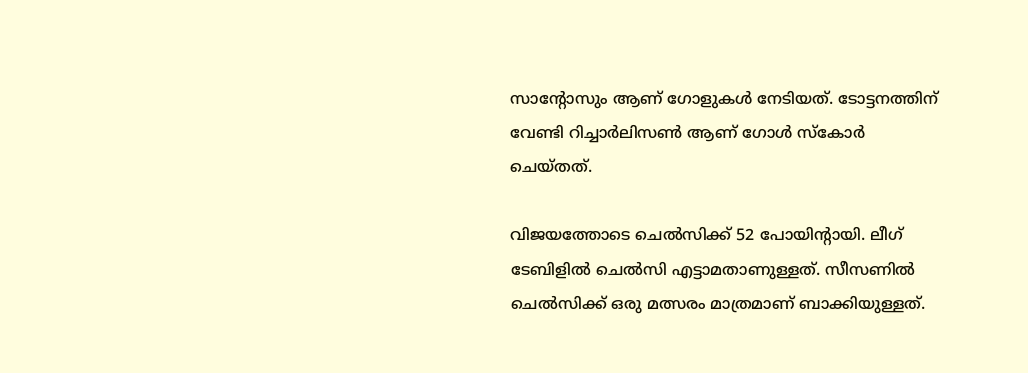സാന്‍റോസും ആണ് ഗോളുകൾ നേടിയത്. ടോട്ടനത്തിന് വേണ്ടി റിച്ചാർലിസൺ ആണ് ഗോൾ സ്കോർ ചെയ്തത്.

വിജയത്തോടെ ചെൽസിക്ക് 52 പോയിന്‍റായി. ലീഗ് ടേബിളിൽ ചെൽസി എട്ടാമതാണുള്ളത്. സീസണിൽ ചെൽസിക്ക് ഒരു മത്സരം മാത്രമാണ് ബാക്കിയുള്ളത്.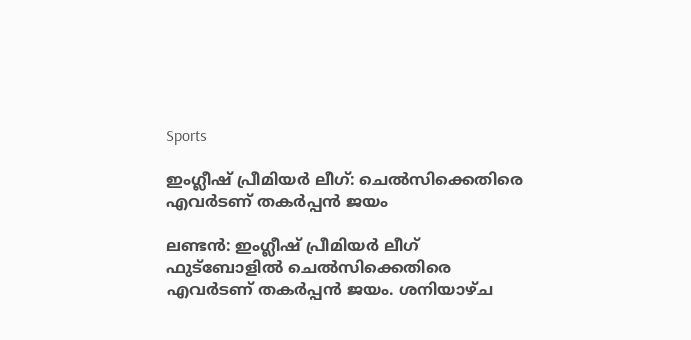Sports

ഇംഗ്ലീഷ് പ്രീമിയർ ലീഗ്: ചെൽസിക്കെതിരെ എവർടണ് തകർപ്പൻ ജയം

ലണ്ടൻ: ഇംഗ്ലീഷ് പ്രീമിയർ ലീഗ് ഫുട്ബോളിൽ ചെൽസിക്കെതിരെ എവർടണ് തകർപ്പൻ ജയം. ശനിയാഴ്ച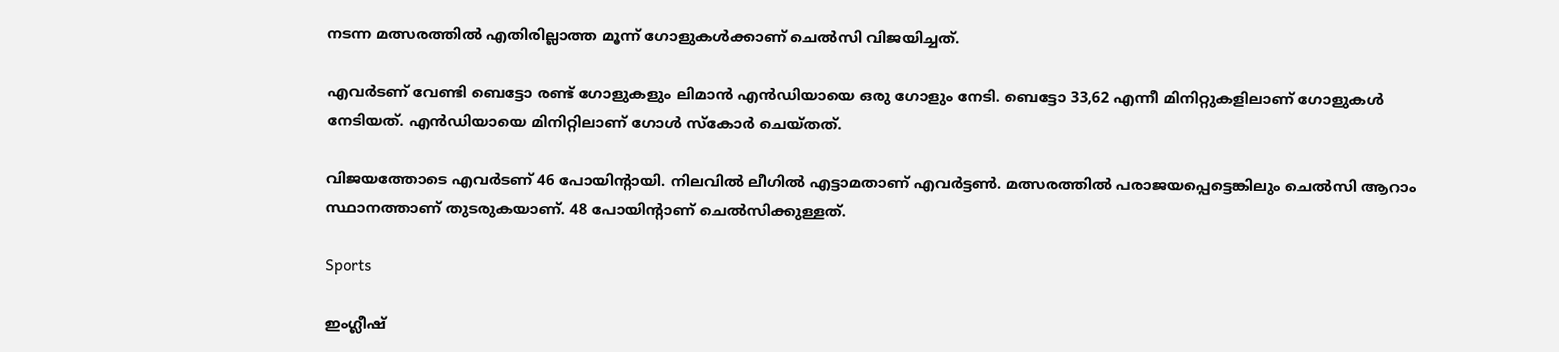നടന്ന മത്സരത്തിൽ‌ എതിരില്ലാത്ത മൂന്ന് ഗോളുകൾക്കാണ് ചെൽസി വിജയിച്ചത്.

എവർടണ് വേണ്ടി ബെട്ടോ രണ്ട് ഗോളുകളും ലിമാൻ എൻഡിയായെ ഒരു ഗോളും നേടി. ബെട്ടോ 33,62 എന്നീ മിനിറ്റുകളിലാണ് ഗോളുകൾ നേടിയത്. എൻഡിയായെ മിനിറ്റിലാണ് ഗോൾ സ്കോർ ചെയ്തത്.

വിജയത്തോടെ എവർടണ് 46 പോയിന്‍റായി. നിലവിൽ ലീഗിൽ എട്ടാമതാണ് എവർട്ടൺ. മത്സരത്തിൽ പരാജയപ്പെട്ടെങ്കിലും ചെൽസി ആറാം സ്ഥാനത്താണ് തുടരുകയാണ്. 48 പോയിന്‍റാണ് ചെൽസിക്കുള്ളത്.

Sports

ഇംഗ്ലീഷ്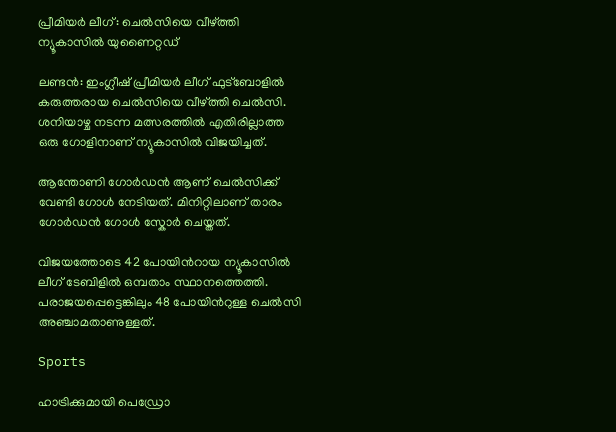പ്രീമിയർ ലീഗ്: ചെൽസിയെ വീഴ്ത്തി ന്യൂകാസിൽ യുണൈറ്റഡ്

ലണ്ടൻ: ഇംഗ്ലീഷ് പ്രീമിയർ ലീഗ് ഫുട്ബോളിൽ കരുത്തരായ ചെൽസിയെ വീഴ്ത്തി ചെൽസി. ശനിയാഴ്ച നടന്ന മത്സരത്തിൽ എതിരില്ലാത്ത ഒരു ഗോളിനാണ് ന്യൂകാസിൽ വിജയിച്ചത്.

ആന്തോണി ഗോർഡൻ ആണ് ചെൽസിക്ക് വേണ്ടി ഗോൾ നേടിയത്. മിനിറ്റിലാണ് താരം ഗോർഡൻ ഗോൾ സ്കോർ ചെയ്തത്.

വിജയത്തോടെ 42 പോയിന്‍റായ ന്യൂകാസിൽ ലീഗ് ടേബിളിൽ ഒമ്പതാം സ്ഥാനത്തെത്തി. പരാജയപ്പെട്ടെങ്കിലും 48 പോയിന്‍റുള്ള ചെൽസി അഞ്ചാമതാണുള്ളത്.

Sports

ഹാട്രിക്കുമായി പെഡ്രോ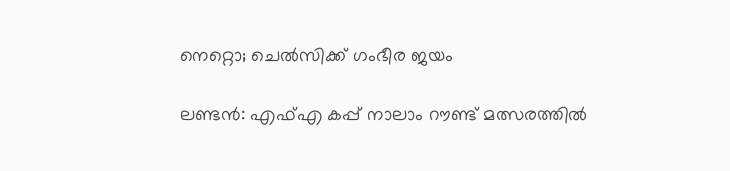നെറ്റൊ; ചെൽസിക്ക് ഗംഭീര ജയം

ലണ്ടൻ: എഫ്എ കപ്പ് നാലാം റൗണ്ട് മത്സരത്തിൽ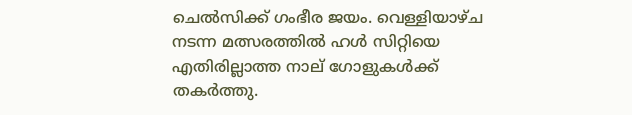ചെൽസിക്ക് ഗംഭീര ജയം. വെള്ളിയാഴ്ച നടന്ന മത്സരത്തിൽ‌ ഹൾ സിറ്റിയെ എതിരില്ലാത്ത നാല് ഗോളുകൾക്ക് തകർത്തു.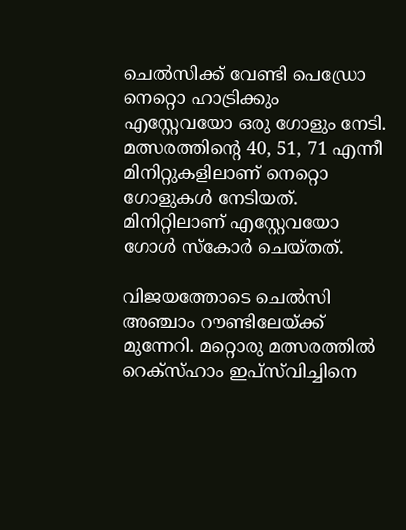ചെൽസിക്ക് വേണ്ടി പെഡ്രോ നെറ്റൊ ഹാട്രിക്കും എസ്റ്റേവയോ ഒരു ഗോളും നേടി. മത്സരത്തിന്‍റെ 40, 51, 71 എന്നീ മിനിറ്റുകളിലാണ് നെറ്റൊ ഗോളുകൾ നേടിയത്. മിനിറ്റിലാണ് എസ്റ്റേവയോ ഗോൾ സ്കോർ ചെയ്തത്.

വിജയത്തോടെ ചെൽസി അഞ്ചാം റൗണ്ടിലേയ്ക്ക് മുന്നേറി. മറ്റൊരു മത്സരത്തിൽ റെക്സ്ഹാം ഇപ്‌സ്‌വിച്ചിനെ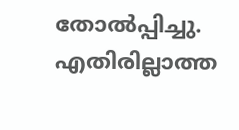തോൽപ്പിച്ചു. എതിരില്ലാത്ത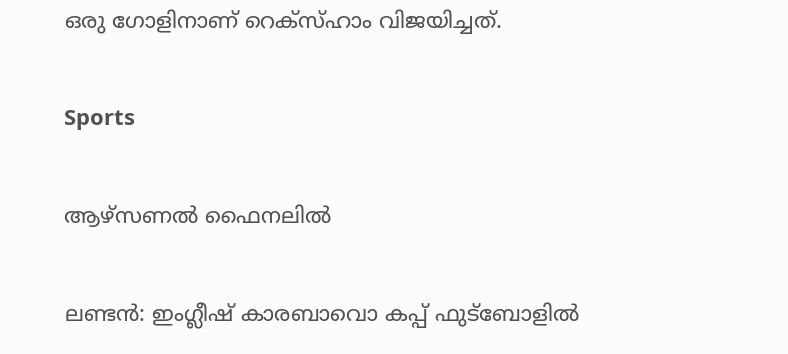ഒരു ഗോളിനാണ് റെക്സ്ഹാം വിജയിച്ചത്.

Sports

ആഴ്‌സണല്‍ ഫൈനലില്‍

ലണ്ടന്‍: ഇംഗ്ലീഷ് കാരബാവൊ കപ്പ് ഫുട്‌ബോളില്‍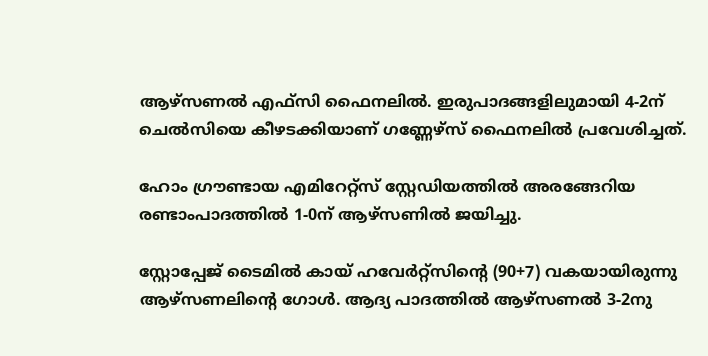ആഴ്‌സണല്‍ എഫ്‌സി ഫൈനലില്‍. ഇരുപാദങ്ങളിലുമായി 4-2ന് ചെല്‍സിയെ കീഴടക്കിയാണ് ഗണ്ണേഴ്‌സ് ഫൈനലില്‍ പ്രവേശിച്ചത്.

ഹോം ഗ്രൗണ്ടായ എമിറേറ്റ്‌സ് സ്റ്റേഡിയത്തില്‍ അരങ്ങേറിയ രണ്ടാംപാദത്തില്‍ 1-0ന് ആഴ്‌സണില്‍ ജയിച്ചു.

സ്റ്റോപ്പേജ് ടൈമില്‍ കായ് ഹവേര്‍റ്റ്‌സിന്‍റെ (90+7) വകയായിരുന്നു ആഴ്‌സണലിന്‍റെ ഗോള്‍. ആദ്യ പാദത്തില്‍ ആഴ്‌സണല്‍ 3-2നു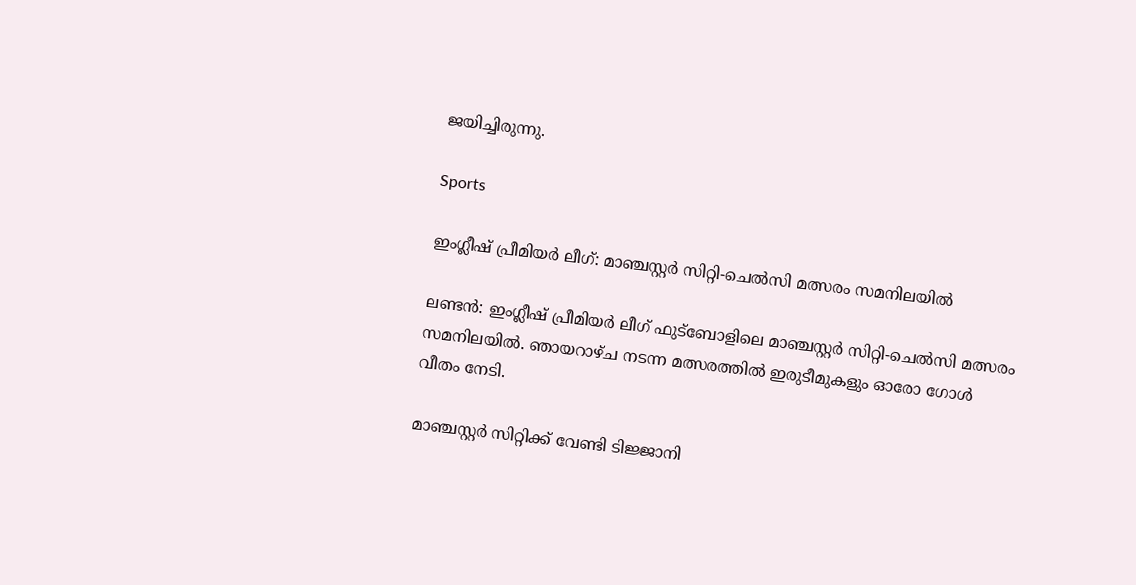ജയിച്ചിരുന്നു.

Sports

ഇംഗ്ലീഷ് പ്രീമിയർ ലീഗ്: മാഞ്ചസ്റ്റർ സിറ്റി-ചെൽസി മത്സരം സമനിലയിൽ

ലണ്ടൻ: ഇംഗ്ലീഷ് പ്രീമിയർ ലീഗ് ഫുട്ബോളിലെ മാഞ്ചസ്റ്റർ സിറ്റി-ചെൽസി മത്സരം സമനിലയിൽ. ഞായറാഴ്ച നടന്ന മത്സരത്തിൽ ഇരുടീമുകളും ഓരോ ഗോൾ വീതം നേടി.

മാഞ്ചസ്റ്റർ സിറ്റിക്ക് വേണ്ടി ടിജ്ജാനി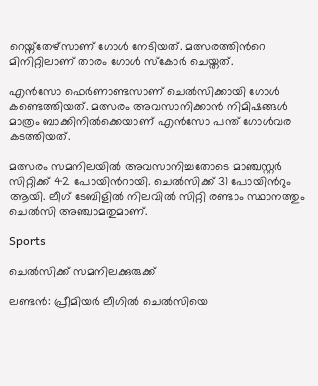റെയ്ന്തേഴ്സാണ് ഗോൾ നേടിയത്. മത്സരത്തിന്‍റെ മിനിറ്റിലാണ് താരം ഗോൾ സ്കോർ ചെയ്തത്.

എൻസോ ഫെർണാണ്ട‍സാണ് ചെൽസിക്കായി ഗോൾ കണ്ടെത്തിയത്. മത്സരം അവസാനിക്കാൻ നിമിഷങ്ങൾ മാത്രം ബാക്കിനിൽക്കെയാണ് എൻസോ പന്ത് ഗോൾവര കടത്തിയത്.

മത്സരം സമനിലയിൽ അവസാനിച്ചതോടെ മാഞ്ചസ്റ്റർ സിറ്റിക്ക് 42 പോയിന്‍റായി. ചെൽസിക്ക് 31 പോയിന്‍റും ആയി. ലീഗ് ടേബിളിൽ നിലവിൽ സിറ്റി രണ്ടാം സ്ഥാനത്തും ചെൽസി അഞ്ചാമതുമാണ്.

Sports

ചെൽസിക്ക് സമനിലക്കുരുക്ക്

ലണ്ടൻ: പ്രീമിയർ ലീഗിൽ ചെൽസിയെ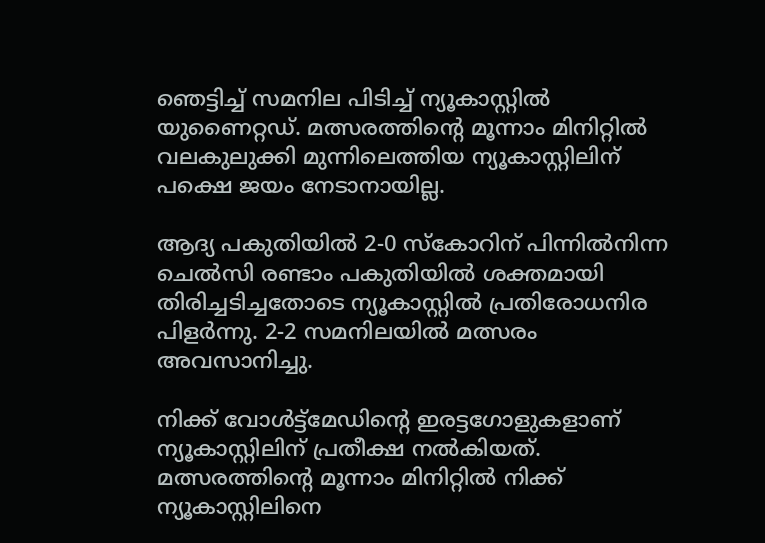ഞെട്ടിച്ച് സമനില പിടിച്ച് ന്യൂകാസ്റ്റിൽ യുണൈറ്റഡ്. മത്സരത്തിന്‍റെ മൂന്നാം മിനിറ്റിൽ വലകുലുക്കി മുന്നിലെത്തിയ ന്യൂകാസ്റ്റിലിന് പക്ഷെ ജയം നേടാനായില്ല.

ആദ്യ പകുതിയിൽ 2-0 സ്കോറിന് പിന്നിൽനിന്ന ചെൽസി രണ്ടാം പകുതിയിൽ ശക്തമായി തിരിച്ചടിച്ചതോടെ ന്യൂകാസ്റ്റിൽ പ്രതിരോധനിര പിളർന്നു. 2-2 സമനിലയിൽ മത്സരം അവസാനിച്ചു.

നിക്ക് വോൾട്ട്മേഡിന്‍റെ ഇരട്ടഗോളുകളാണ് ന്യൂകാസ്റ്റിലിന് പ്രതീക്ഷ നൽകിയത്. മത്സരത്തിന്‍റെ മൂന്നാം മിനിറ്റിൽ നിക്ക് ന്യൂകാസ്റ്റിലിനെ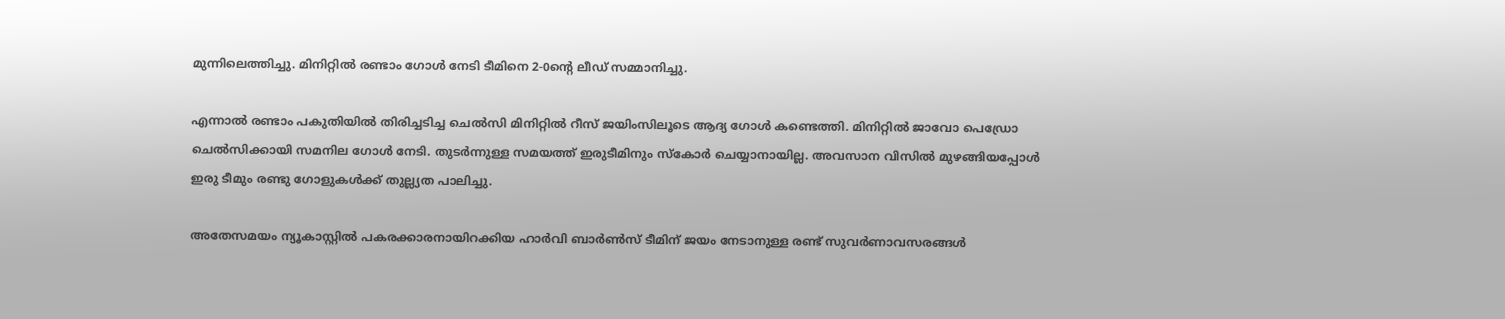മുന്നിലെത്തിച്ചു. മിനിറ്റിൽ രണ്ടാം ഗോൾ നേടി ടീമിനെ 2-0ന്‍റെ ലീഡ് സമ്മാനിച്ചു.

എന്നാൽ രണ്ടാം പകുതിയിൽ തിരിച്ചടിച്ച ചെൽസി മിനിറ്റിൽ റീസ് ജയിംസിലൂടെ ആദ്യ ഗോൾ കണ്ടെത്തി. മിനിറ്റിൽ ജാവോ പെഡ്രോ ചെൽസിക്കായി സമനില ഗോൾ നേടി. തുടർന്നുള്ള സമയത്ത് ഇരുടീമിനും സ്കോർ ചെയ്യാനായില്ല. അവസാന വിസിൽ മുഴങ്ങിയപ്പോൾ ഇരു ടീമും രണ്ടു ഗോളുകൾക്ക് തുല്ല്യത പാലിച്ചു.

അതേസമയം ന്യൂകാസ്റ്റിൽ പകരക്കാരനായിറക്കിയ ഹാർവി ബാർണ്‍സ് ടീമിന് ജയം നേടാനുള്ള രണ്ട് സുവർണാവസരങ്ങൾ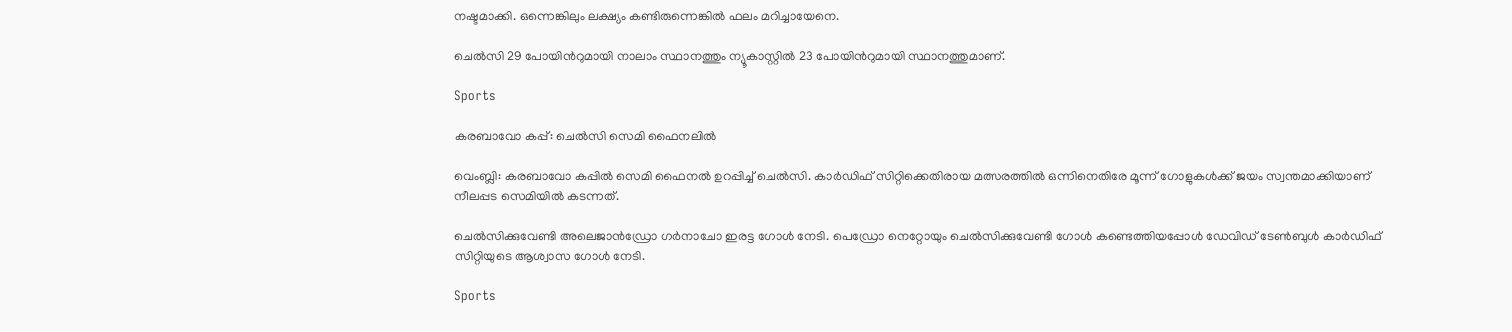നഷ്ടമാക്കി. ഒന്നെങ്കിലും ലക്ഷ്യം കണ്ടിരുന്നെങ്കിൽ ഫലം മറിച്ചായേനെ.

ചെൽസി 29 പോയിന്‍റുമായി നാലാം സ്ഥാനത്തും ന്യൂകാസ്റ്റിൽ 23 പോയിന്‍റുമായി സ്ഥാനത്തുമാണ്.

Sports

കരബാവോ കപ്പ്: ചെൽസി സെമി ഫൈനലിൽ

വെംബ്ലി: കരബാവോ കപ്പിൽ സെമി ഫൈനൽ ഉറപ്പിച്ച് ചെൽസി. കാർഡിഫ് സിറ്റിക്കെതിരായ മത്സരത്തിൽ ഒന്നിനെതിരേ മൂന്ന് ഗോളുകൾക്ക് ജയം സ്വന്തമാക്കിയാണ് നീലപ്പട സെമിയിൽ കടന്നത്.

ചെൽസിക്കുവേണ്ടി അലെജാൻഡ്രോ ഗർനാചോ ഇരട്ട ഗോൾ നേടി. പെഡ്രോ നെറ്റോയും ചെൽസിക്കുവേണ്ടി ഗോൾ കണ്ടെത്തിയപ്പോൾ ഡേവിഡ് ടേണ്‍ബുൾ കാർഡിഫ് സിറ്റിയുടെ ആശ്വാസ ഗോൾ നേടി.

Sports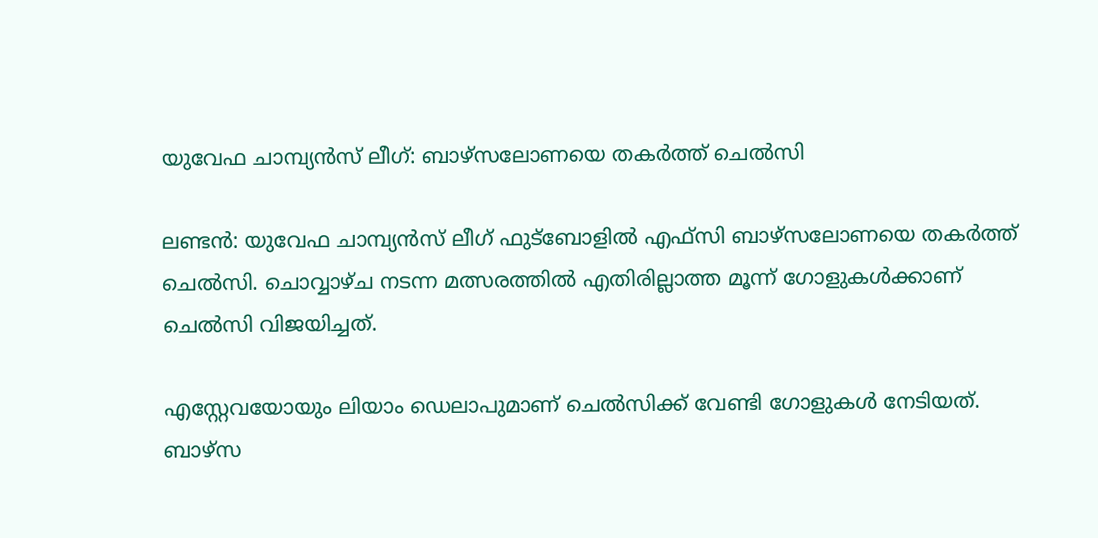യുവേഫ ചാമ്പ്യൻസ് ലീഗ്: ബാഴ്സലോണയെ തകർത്ത് ചെൽസി

ലണ്ടൻ: യുവേഫ ചാമ്പ്യൻസ് ലീഗ് ഫുട്ബോളിൽ എഫ്സി ബാഴ്സലോണയെ തകർത്ത് ചെൽസി. ചൊവ്വാഴ്ച നടന്ന മത്സരത്തിൽ എതിരില്ലാത്ത മൂന്ന് ഗോളുകൾക്കാണ് ചെൽസി വിജയിച്ചത്.

എസ്റ്റേവയോയും ലിയാം ഡെലാപുമാണ് ചെൽസിക്ക് വേണ്ടി ഗോളുകൾ നേടിയത്. ബാഴ്സ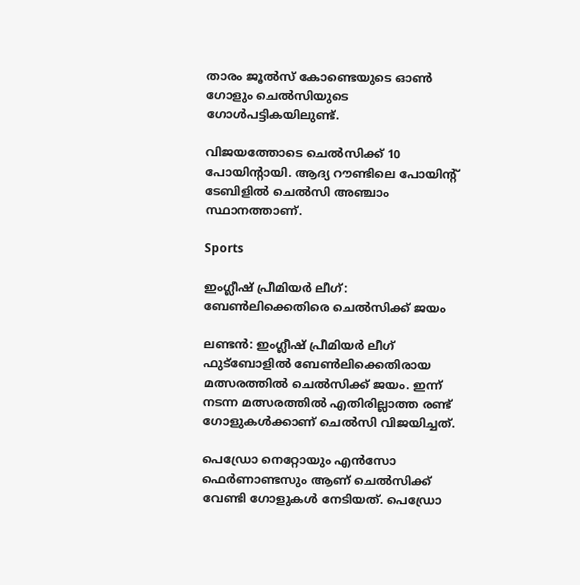താരം ജൂൽസ് കോണ്ടെയുടെ ഓൺ ഗോളും ചെൽസിയുടെ ഗോൾപട്ടികയിലുണ്ട്.

വിജയത്തോടെ ചെൽസിക്ക് 10 പോയിന്‍റായി. ആദ്യ റൗണ്ടിലെ പോയിന്‍റ് ടേബിളിൽ ചെൽസി അഞ്ചാം സ്ഥാനത്താണ്.

Sports

ഇംഗ്ലീഷ് പ്രീമിയർ ലീഗ്: ബേൺലിക്കെതിരെ ചെൽസിക്ക് ജയം

ലണ്ടൻ: ഇംഗ്ലീഷ് പ്രീമിയർ ലീഗ് ഫുട്ബോളിൽ ബേൺലിക്കെതിരായ മത്സരത്തിൽ ചെൽസിക്ക് ജയം. ഇന്ന് നടന്ന മത്സരത്തിൽ എതിരില്ലാത്ത രണ്ട് ഗോളുകൾക്കാണ് ചെൽസി വിജയിച്ചത്.

പെഡ്രോ നെറ്റോയും എൻസോ ഫെർണാണ്ടസും ആണ് ചെൽസിക്ക് വേണ്ടി ഗോളുകൾ നേടിയത്. പെഡ്രോ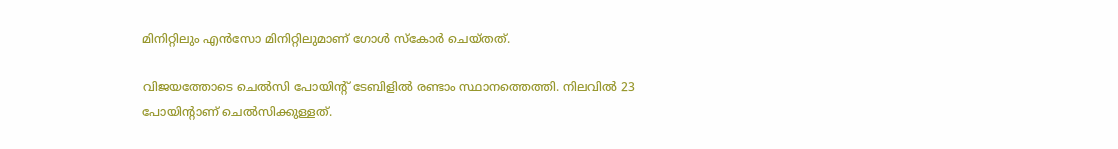മിനിറ്റിലും എൻസോ മിനിറ്റിലുമാണ് ഗോൾ സ്കോർ ചെയ്തത്.

വിജയത്തോടെ ചെൽസി പോയിന്‍റ് ടേബിളിൽ രണ്ടാം സ്ഥാനത്തെത്തി. നിലവിൽ 23 പോയിന്‍റാണ് ചെൽസിക്കുള്ളത്.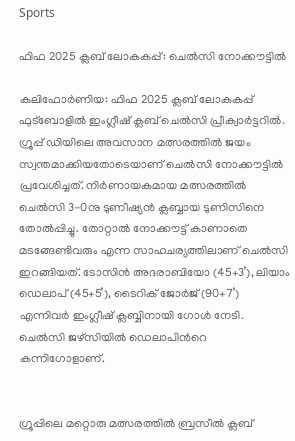Sports

ഫിഫ 2025 ക്ലബ് ലോകകപ്പ്: ചെല്‍സി നോക്കൗട്ടില്‍

കലിഫോര്‍ണിയ: ഫിഫ 2025 ക്ലബ് ലോകകപ്പ് ഫുട്‌ബോളില്‍ ഇംഗ്ലീഷ് ക്ലബ് ചെല്‍സി പ്രീക്വാര്‍ട്ടറില്‍. ഗ്രൂപ്പ് ഡിയിലെ അവസാന മത്സരത്തില്‍ ജയം സ്വന്തമാക്കിയതോടെയാണ് ചെല്‍സി നോക്കൗട്ടില്‍ പ്രവേശിച്ചത്. നിര്‍ണായകമായ മത്സരത്തില്‍ ചെല്‍സി 3-0നു ടുണീഷ്യന്‍ ക്ലബ്ബായ ടുണിസിനെ തോല്‍പ്പിച്ചു. തോറ്റാല്‍ നോക്കൗട്ട് കാണാതെ മടങ്ങേണ്ടിവരും എന്ന സാഹചര്യത്തിലാണ് ചെല്‍സി ഇറങ്ങിയത്. ടോസിന്‍ അദരാബിയോ (45+3’), ലിയാം ഡെലാപ് (45+5’), ടൈറിക് ജോര്‍ജ് (90+7’) എന്നിവര്‍ ഇംഗ്ലീഷ് ക്ലബ്ബിനായി ഗോള്‍ നേടി. ചെല്‍സി ജഴ്‌സിയില്‍ ഡെലാപിന്‍റെ കന്നിഗോളാണ്.


ഗ്രൂപ്പിലെ മറ്റൊരു മത്സരത്തില്‍ ബ്രസീല്‍ ക്ലബ്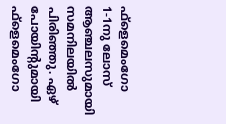ഫ്‌ളെമെംഗോ 1-1നു ലോസ് ആഞ്ചലസുമായി സമനിലയില്‍ പിരിഞ്ഞു. ഏഴ് പോയിന്‍റുമായി ഫ്‌ളെമെംഗോ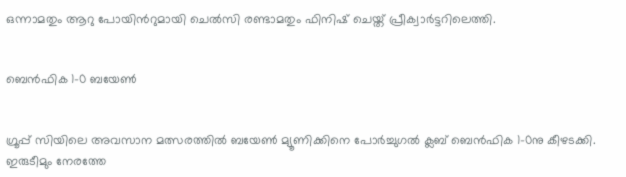ഒന്നാമതും ആറു പോയിന്‍റുമായി ചെല്‍സി രണ്ടാമതും ഫിനിഷ് ചെയ്ത് പ്രീക്വാര്‍ട്ടറിലെത്തി.


ബെന്‍ഫിക 1-0 ബയേണ്‍


ഗ്രൂപ്പ് സിയിലെ അവസാന മത്സരത്തില്‍ ബയേണ്‍ മ്യൂണിക്കിനെ പോര്‍ച്ചുഗല്‍ ക്ലബ് ബെന്‍ഫിക 1-0നു കീഴടക്കി. ഇരുടീമും നേരത്തേ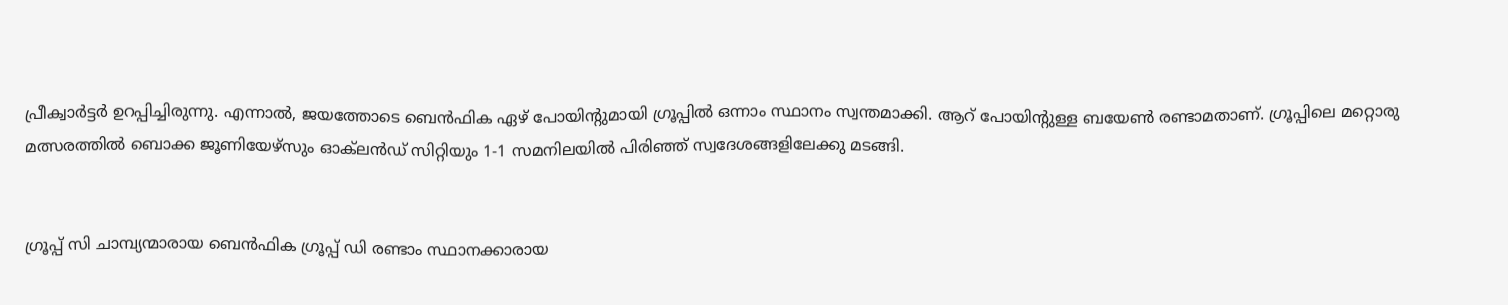പ്രീക്വാര്‍ട്ടര്‍ ഉറപ്പിച്ചിരുന്നു. എന്നാല്‍, ജയത്തോടെ ബെന്‍ഫിക ഏഴ് പോയിന്‍റുമായി ഗ്രൂപ്പില്‍ ഒന്നാം സ്ഥാനം സ്വന്തമാക്കി. ആറ് പോയിന്‍റുള്ള ബയേണ്‍ രണ്ടാമതാണ്. ഗ്രൂപ്പിലെ മറ്റൊരു മത്സരത്തില്‍ ബൊക്ക ജൂണിയേഴ്‌സും ഓക്‌ലന്‍ഡ് സിറ്റിയും 1-1 സമനിലയില്‍ പിരിഞ്ഞ് സ്വദേശങ്ങളിലേക്കു മടങ്ങി.


ഗ്രൂപ്പ് സി ചാമ്പ്യന്മാരായ ബെന്‍ഫിക ഗ്രൂപ്പ് ഡി രണ്ടാം സ്ഥാനക്കാരായ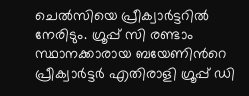ചെല്‍സിയെ പ്രീക്വാര്‍ട്ടറില്‍ നേരിടും. ഗ്രൂപ്പ് സി രണ്ടാം സ്ഥാനക്കാരായ ബയേണിന്‍റെ പ്രീക്വാര്‍ട്ടര്‍ എതിരാളി ഗ്രൂപ്പ് ഡി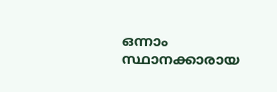ഒന്നാം സ്ഥാനക്കാരായ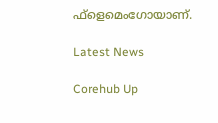ഫ്‌ളെമെംഗോയാണ്.

Latest News

Corehub Up